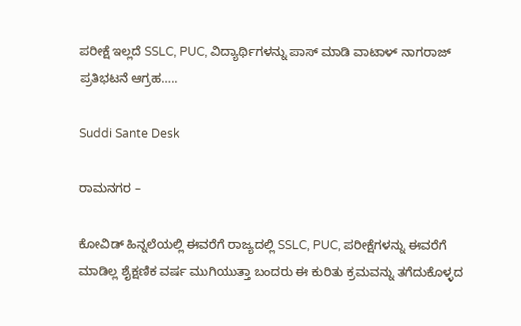ಪರೀಕ್ಷೆ ಇಲ್ಲದೆ SSLC, PUC, ವಿದ್ಯಾರ್ಥಿಗಳನ್ನು ಪಾಸ್ ಮಾಡಿ ವಾಟಾಳ್ ನಾಗರಾಜ್ ಪ್ರತಿಭಟನೆ ಆಗ್ರಹ‌…..

Suddi Sante Desk

ರಾಮನಗರ –

ಕೋವಿಡ್ ಹಿನ್ನಲೆಯಲ್ಲಿ ಈವರೆಗೆ ರಾಜ್ಯದಲ್ಲಿ SSLC, PUC, ಪರೀಕ್ಷೆಗಳನ್ನು ಈವರೆಗೆ ಮಾಡಿಲ್ಲ ಶೈಕ್ಷಣಿಕ ವರ್ಷ ಮುಗಿಯುತ್ತಾ ಬಂದರು ಈ ಕುರಿತು ಕ್ರಮವನ್ನು ತಗೆದುಕೊಳ್ಳದ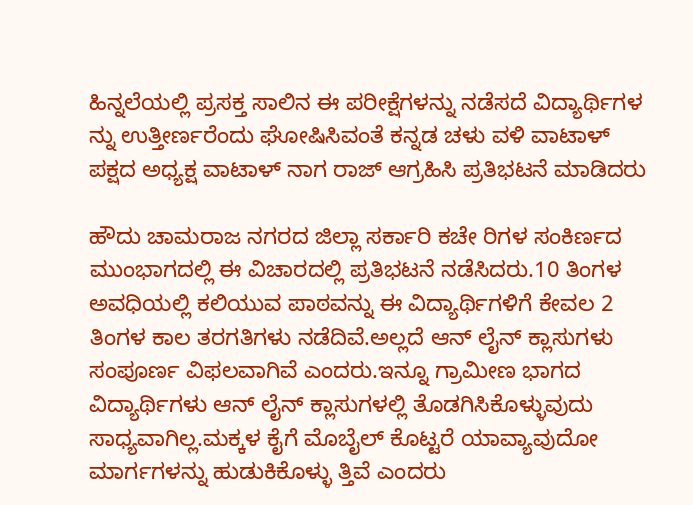ಹಿನ್ನಲೆಯಲ್ಲಿ ಪ್ರಸಕ್ತ ಸಾಲಿನ ಈ ಪರೀಕ್ಷೆಗಳನ್ನು ನಡೆಸದೆ ವಿದ್ಯಾರ್ಥಿಗಳ ನ್ನು ಉತ್ತೀರ್ಣರೆಂದು ಘೋಷಿಸಿವಂತೆ ಕನ್ನಡ ಚಳು ವಳಿ ವಾಟಾಳ್ ಪಕ್ಷದ ಅಧ್ಯಕ್ಷ ವಾಟಾಳ್ ನಾಗ ರಾಜ್ ಆಗ್ರಹಿಸಿ ಪ್ರತಿಭಟನೆ ಮಾಡಿದರು

ಹೌದು ಚಾಮರಾಜ ನಗರದ ಜಿಲ್ಲಾ ಸರ್ಕಾರಿ ಕಚೇ ರಿಗಳ ಸಂಕಿರ್ಣದ ಮುಂಭಾಗದಲ್ಲಿ ಈ ವಿಚಾರದಲ್ಲಿ ಪ್ರತಿಭಟನೆ ನಡೆಸಿದರು.10 ತಿಂಗಳ ಅವಧಿಯಲ್ಲಿ ಕಲಿಯುವ ಪಾಠವನ್ನು ಈ ವಿದ್ಯಾರ್ಥಿಗಳಿಗೆ ಕೇವಲ 2 ತಿಂಗಳ ಕಾಲ ತರಗತಿಗಳು ನಡೆದಿವೆ.ಅಲ್ಲದೆ ಆನ್ ಲೈನ್ ಕ್ಲಾಸುಗಳು ಸಂಪೂರ್ಣ ವಿಫಲವಾಗಿವೆ ಎಂದರು.ಇನ್ನೂ ಗ್ರಾಮೀಣ ಭಾಗದ ವಿದ್ಯಾರ್ಥಿಗಳು ಆನ್ ಲೈನ್ ಕ್ಲಾಸುಗಳಲ್ಲಿ ತೊಡಗಿಸಿಕೊಳ್ಳುವುದು ಸಾಧ್ಯವಾಗಿಲ್ಲ.ಮಕ್ಕಳ ಕೈಗೆ ಮೊಬೈಲ್ ಕೊಟ್ಟರೆ ಯಾವ್ಯಾವುದೋ ಮಾರ್ಗಗಳನ್ನು ಹುಡುಕಿಕೊಳ್ಳು ತ್ತಿವೆ ಎಂದರು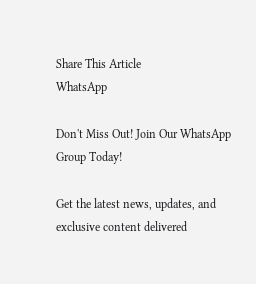Share This Article
WhatsApp

Don't Miss Out! Join Our WhatsApp Group Today!

Get the latest news, updates, and exclusive content delivered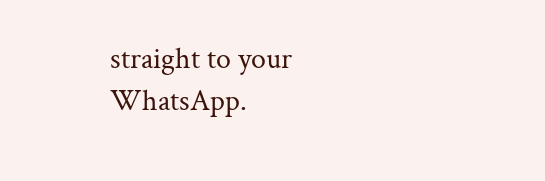straight to your WhatsApp.